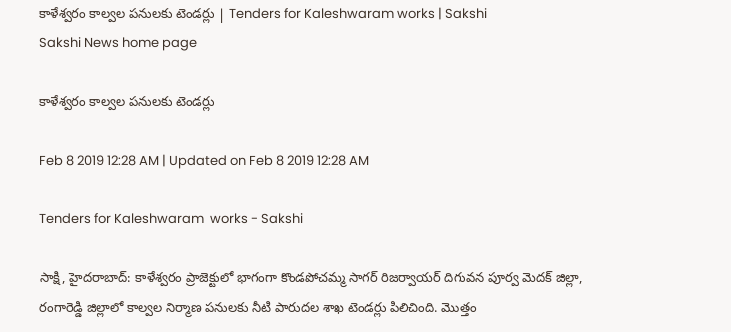కాళేశ్వరం కాల్వల పనులకు టెండర్లు | Tenders for Kaleshwaram works | Sakshi
Sakshi News home page

కాళేశ్వరం కాల్వల పనులకు టెండర్లు

Feb 8 2019 12:28 AM | Updated on Feb 8 2019 12:28 AM

Tenders for Kaleshwaram  works - Sakshi

సాక్షి, హైదరాబాద్‌: కాళేశ్వరం ప్రాజెక్టులో భాగంగా కొండపోచమ్మ సాగర్‌ రిజర్వాయర్‌ దిగువన పూర్వ మెదక్‌ జిల్లా, రంగారెడ్డి జిల్లాలో కాల్వల నిర్మాణ పనులకు నీటి పారుదల శాఖ టెండర్లు పిలిచింది. మొత్తం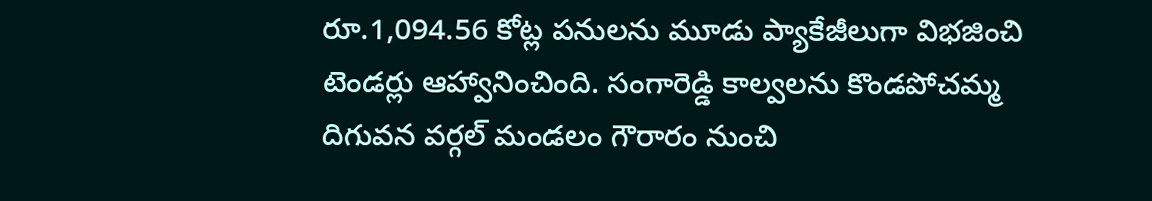రూ.1,094.56 కోట్ల పనులను మూడు ప్యాకేజీలుగా విభజించి టెండర్లు ఆహ్వానించింది. సంగారెడ్డి కాల్వలను కొండపోచమ్మ దిగువన వర్గల్‌ మండలం గౌరారం నుంచి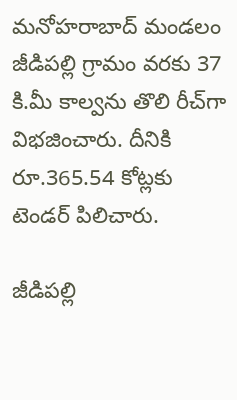మనోహరాబాద్‌ మండలం జీడిపల్లి గ్రామం వరకు 37 కి.మీ కాల్వను తొలి రీచ్‌గా విభజించారు. దీనికి రూ.365.54 కోట్లకు టెండర్‌ పిలిచారు.

జీడిపల్లి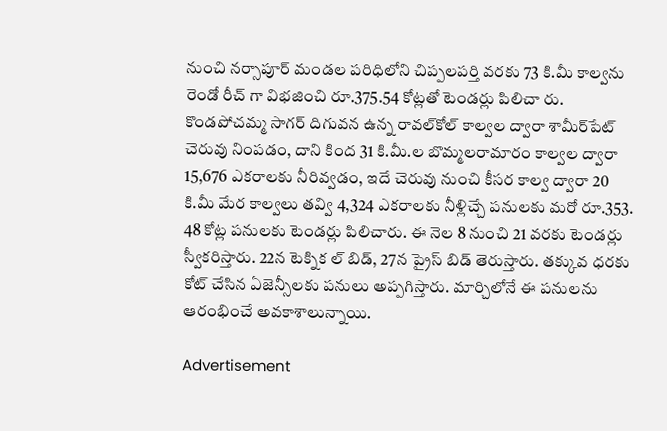నుంచి నర్సాపూర్‌ మండల పరిధిలోని చిప్పలపర్తి వరకు 73 కి.మీ కాల్వను రెండో రీచ్‌ గా విభజించి రూ.375.54 కోట్లతో టెండర్లు పిలిచా రు. కొండపోచమ్మ సాగర్‌ దిగువన ఉన్న రావల్‌కోల్‌ కాల్వల ద్వారా శామీర్‌పేట్‌ చెరువు నింపడం, దాని కింద 31 కి.మీ.ల బొమ్మలరామారం కాల్వల ద్వారా 15,676 ఎకరాలకు నీరివ్వడం, ఇదే చెరువు నుంచి కీసర కాల్వ ద్వారా 20 కి.మీ మేర కాల్వలు తవ్వి 4,324 ఎకరాలకు నీళ్లిచ్చే పనులకు మరో రూ.353. 48 కోట్ల పనులకు టెండర్లు పిలిచారు. ఈ నెల 8 నుంచి 21 వరకు టెండర్లు స్వీకరిస్తారు. 22న టెక్నిక ల్‌ బిడ్, 27న ప్రైస్‌ బిడ్‌ తెరుస్తారు. తక్కువ ధరకు కోట్‌ చేసిన ఏజెన్సీలకు పనులు అప్పగిస్తారు. మార్చిలోనే ఈ పనులను ఆరంభించే అవకాశాలున్నాయి.

Advertisement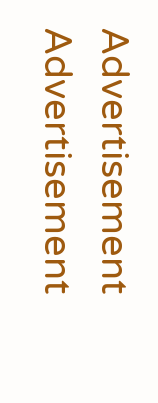Advertisement
Advertisement